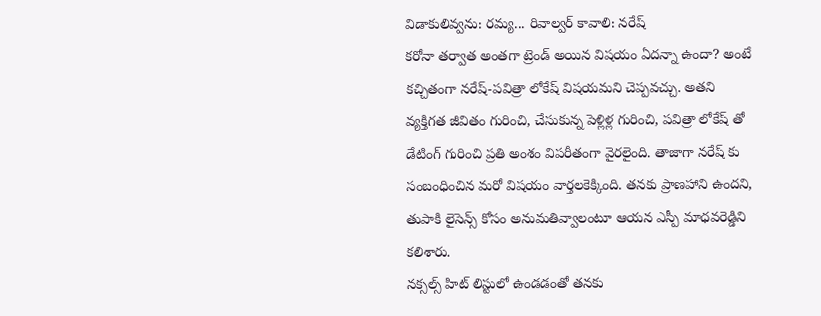విడాకులివ్వను: రమ్య... రివాల్వర్ కావాలి: నరేష్
కరోనా తర్వాత అంతగా ట్రెండ్ అయిన విషయం ఏదన్నా ఉందా? అంటే కచ్చితంగా నరేష్-పవిత్రా లోకేష్ విషయమని చెప్పవచ్చు. అతని వ్యక్తిగత జీవితం గురించి, చేసుకున్న పెళ్లిళ్ల గురించి, పవిత్రా లోకేష్ తో డేటింగ్ గురించి ప్రతి అంశం విపరీతంగా వైరలైంది. తాజాగా నరేష్ కు సంబంధించిన మరో విషయం వార్తలకెక్కింది. తనకు ప్రాణహాని ఉందని, తుపాకి లైసెన్స్ కోసం అనుమతివ్వాలంటూ ఆయన ఎస్పీ మాధవరెడ్డిని కలిశారు.
నక్సల్స్ హిట్ లిస్టులో ఉండడంతో తనకు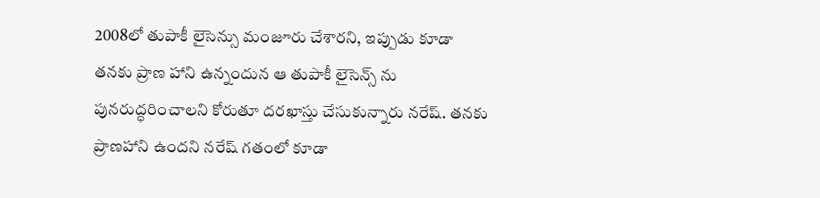2008లో తుపాకీ లైసెన్సు మంజూరు చేశారని, ఇప్పుడు కూడా తనకు ప్రాణ హాని ఉన్నందున ఆ తుపాకీ లైసెన్స్ ను పునరుద్ధరించాలని కోరుతూ దరఖాస్తు చేసుకున్నారు నరేష్. తనకు ప్రాణహాని ఉందని నరేష్ గతంలో కూడా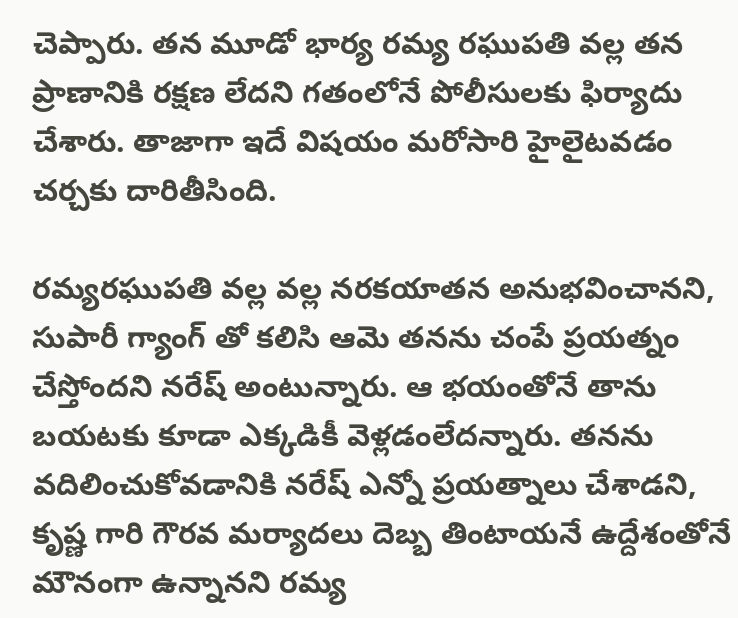చెప్పారు. తన మూడో భార్య రమ్య రఘుపతి వల్ల తన ప్రాణానికి రక్షణ లేదని గతంలోనే పోలీసులకు ఫిర్యాదు చేశారు. తాజాగా ఇదే విషయం మరోసారి హైలైటవడం చర్చకు దారితీసింది.

రమ్యరఘుపతి వల్ల వల్ల నరకయాతన అనుభవించానని, సుపారీ గ్యాంగ్ తో కలిసి ఆమె తనను చంపే ప్రయత్నం చేస్తోందని నరేష్ అంటున్నారు. ఆ భయంతోనే తాను బయటకు కూడా ఎక్కడికీ వెళ్లడంలేదన్నారు. తనను వదిలించుకోవడానికి నరేష్ ఎన్నో ప్రయత్నాలు చేశాడని, కృష్ణ గారి గౌరవ మర్యాదలు దెబ్బ తింటాయనే ఉద్దేశంతోనే మౌనంగా ఉన్నానని రమ్య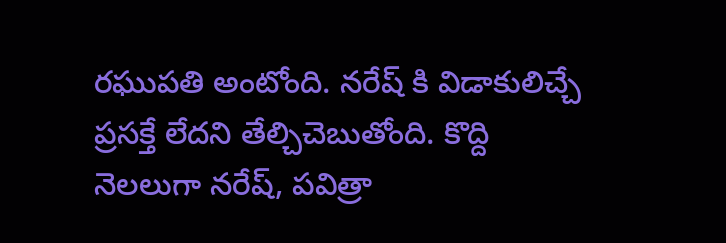రఘుపతి అంటోంది. నరేష్ కి విడాకులిచ్చే ప్రసక్తే లేదని తేల్చిచెబుతోంది. కొద్ది నెలలుగా నరేష్, పవిత్రా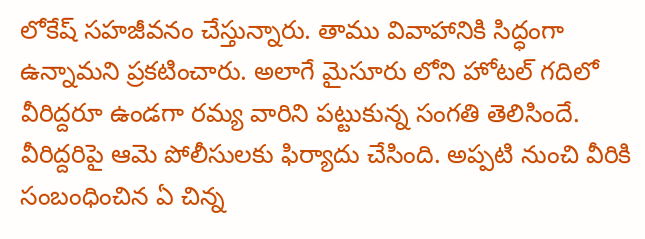లోకేష్ సహజీవనం చేస్తున్నారు. తాము వివాహానికి సిద్ధంగా ఉన్నామని ప్రకటించారు. అలాగే మైసూరు లోని హోటల్ గదిలో వీరిద్దరూ ఉండగా రమ్య వారిని పట్టుకున్న సంగతి తెలిసిందే. వీరిద్దరిపై ఆమె పోలీసులకు ఫిర్యాదు చేసింది. అప్పటి నుంచి వీరికి సంబంధించిన ఏ చిన్న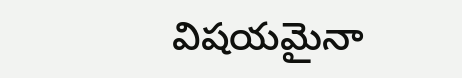విషయమైనా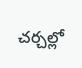చర్చల్లో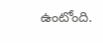ఉంటోంది.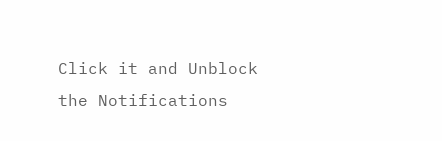Click it and Unblock the Notifications